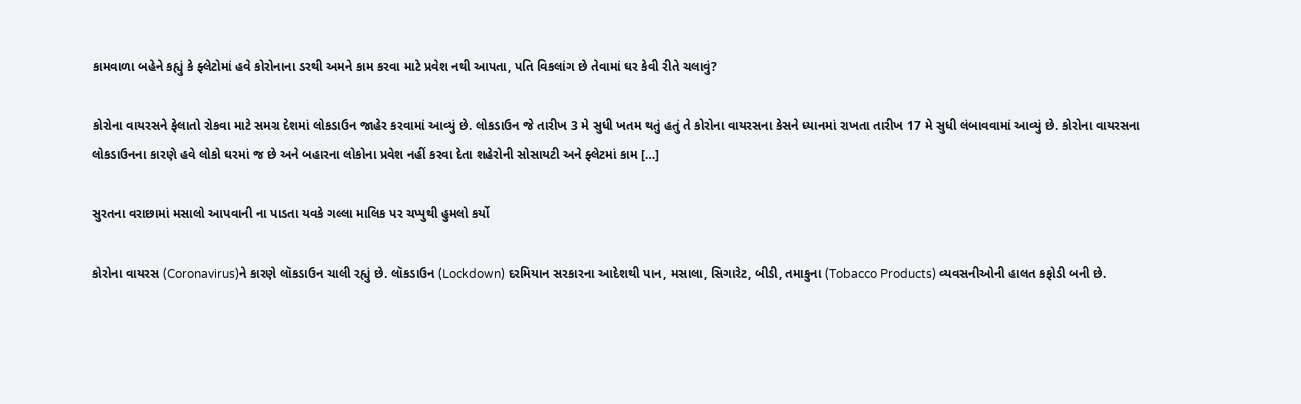કામવાળા બહેને કહ્યું કે ફ્લેટોમાં હવે કોરોનાના ડરથી અમને કામ કરવા માટે પ્રવેશ નથી આપતા, પતિ વિકલાંગ છે તેવામાં ઘર કેવી રીતે ચલાવું?

કોરોના વાયરસને ફેલાતો રોકવા માટે સમગ્ર દેશમાં લોકડાઉન જાહેર કરવામાં આવ્યું છે. લોકડાઉન જે તારીખ 3 મે સુધી ખતમ થતું હતું તે કોરોના વાયરસના કેસને ધ્યાનમાં રાખતા તારીખ 17 મે સુધી લંબાવવામાં આવ્યું છે. કોરોના વાયરસના લોકડાઉનના કારણે હવે લોકો ઘરમાં જ છે અને બહારના લોકોના પ્રવેશ નહીં કરવા દેતા શહેરોની સોસાયટી અને ફ્લેટમાં કામ […]

સુરતના વરાછામાં મસાલો આપવાની ના પાડતા યવકે ગલ્લા માલિક પર ચપ્પુથી હુમલો કર્યો

કોરોના વાયરસ (Coronavirus)ને કારણે લૉકડાઉન ચાલી રહ્યું છે. લૉકડાઉન (Lockdown) દરમિયાન સરકારના આદેશથી પાન, મસાલા, સિગારેટ, બીડી, તમાકુના (Tobacco Products) વ્યવસનીઓની હાલત કફોડી બની છે.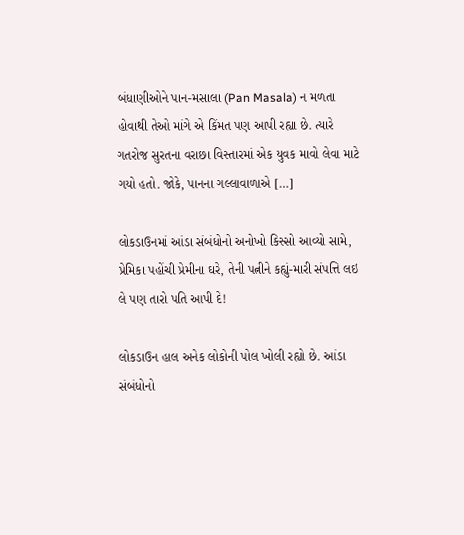બંધાણીઓને પાન-મસાલા (Pan Masala) ન મળતા હોવાથી તેઓ માંગે એ કિંમત પણ આપી રહ્યા છે. ત્યારે ગતરોજ સુરતના વરાછા વિસ્તારમાં એક યુવક માવો લેવા માટે ગયો હતો. જોકે, પાનના ગલ્લાવાળાએ […]

લોકડાઉનમાં આંડા સંબંધોનો અનોખો કિસ્સો આવ્યો સામે, પ્રેમિકા પહોંચી પ્રેમીના ઘરે, તેની પત્નીને કહ્યું-મારી સંપત્તિ લઇ લે પણ તારો પતિ આપી દે!

લોકડાઉન હાલ અનેક લોકોની પોલ ખોલી રહ્યો છે. આંડા સંબંધોનો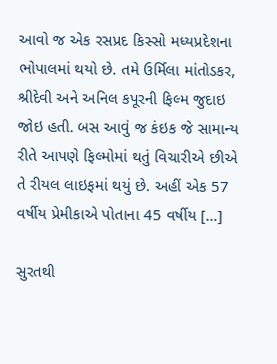આવો જ એક રસપ્રદ કિસ્સો મધ્યપ્રદેશના ભોપાલમાં થયો છે. તમે ઉર્મિલા માંતોડકર, શ્રીદેવી અને અનિલ કપૂરની ફિલ્મ જુદાઇ જોઇ હતી. બસ આવું જ કંઇક જે સામાન્ય રીતે આપણે ફિલ્મોમાં થતું વિચારીએ છીએ તે રીયલ લાઇફમાં થયું છે. અહીં એક 57 વર્ષીય પ્રેમીકાએ પોતાના 45 વર્ષીય […]

સુરતથી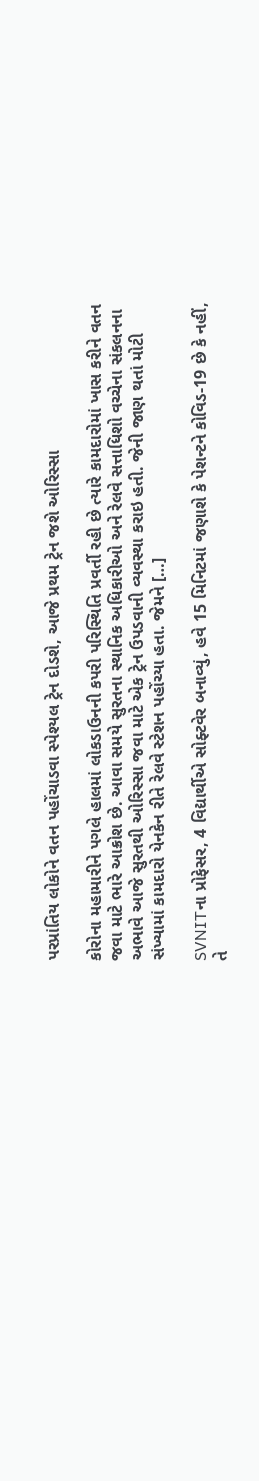પરપ્રાંતિય લોકોને વતન પહોંચાડવા સ્પેશ્યલ ટ્રેન દોડશે, આજે પ્રથમ ટ્રેન જશે ઓરિસ્સા

કોરોના મહામારીને પગલે હાલમાં લોકડાઉનની કપરી પરિસ્થિતિ પ્રવર્તી રહી છે ત્યારે કામદારોમાં ખાસ કરીને વતન જવા માટે ભારે આક્રોશ છે. આવા સમયે સુરતના સ્થાનિક અધિકારીઓ અને રેલવે સત્તાધિશો વચ્ચેના સંકલનના અભાવે આજે સુરતથી ઓરિસ્સા જવા માટે એક ટ્રેન ઉપડવાની વ્યવસ્થા કરાઇ હતી. જેની જાણ થતાં મોટી સંખ્યામાં કામદારો યેનકેન રીતે રેલવે સ્ટેશન પહોંચ્યા હતા. જેમને […]

SVNITના પ્રોફેસર, 4 વિદ્યાર્થીએ સોફ્ટવેર બનાવ્યું, હવે 15 મિનિટમાં જણાશે કે પેશન્ટને કોવિડ-19 છે કે નહીં, તે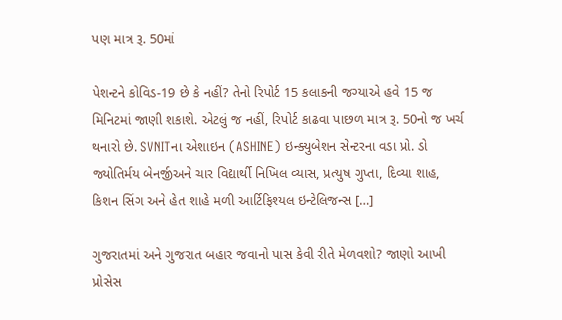પણ માત્ર રૂ. 50માં

પેશન્ટને કોવિડ-19 છે કે નહીં? તેનો રિપોર્ટ 15 કલાકની જગ્યાએ હવે 15 જ મિનિટમાં જાણી શકાશે. એટલું જ નહીં, રિપોર્ટ કાઢવા પાછળ માત્ર રૂ. 50નો જ ખર્ચ થનારો છે. SVNITના એશાઇન (ASHINE) ઇન્ક્યુબેશન સેન્ટરના વડા પ્રો. ડો જ્યોતિર્મય બેનર્જીઅને ચાર વિદ્યાર્થી નિખિલ વ્યાસ, પ્રત્યુષ ગુપ્તા, દિવ્યા શાહ, કિશન સિંગ અને હેત શાહે મળી આર્ટિફિશ્યલ ઇન્ટેલિજન્સ […]

ગુજરાતમાં અને ગુજરાત બહાર જવાનો પાસ કેવી રીતે મેળવશો? જાણો આખી પ્રોસેસ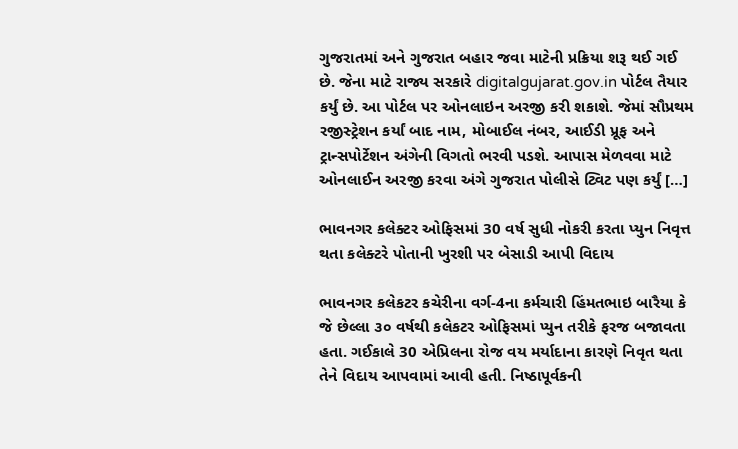ગુજરાતમાં અને ગુજરાત બહાર જવા માટેની પ્રક્રિયા શરૂ થઈ ગઈ છે. જેના માટે રાજ્ય સરકારે digitalgujarat.gov.in પોર્ટલ તૈયાર કર્યું છે. આ પોર્ટલ પર ઓનલાઇન અરજી કરી શકાશે. જેમાં સૌપ્રથમ રજીસ્ટ્રેશન કર્યાં બાદ નામ, મોબાઈલ નંબર, આઈડી પ્રૂફ અને ટ્રાન્સપોર્ટેશન અંગેની વિગતો ભરવી પડશે. આપાસ મેળવવા માટે ઓનલાઈન અરજી કરવા અંગે ગુજરાત પોલીસે ટ્વિટ પણ કર્યું […]

ભાવનગર કલેક્ટર ઓફિસમાં 30 વર્ષ સુધી નોકરી કરતા પ્યુન નિવૃત્ત થતા કલેક્ટરે પોતાની ખુરશી પર બેસાડી આપી વિદાય

ભાવનગર કલેકટર કચેરીના વર્ગ-4ના કર્મચારી હિંમતભાઇ બારૈયા કે જે છેલ્લા ૩૦ વર્ષથી કલેકટર ઓફિસમાં પ્યુન તરીકે ફરજ બજાવતા હતા. ગઈકાલે 30 એપ્રિલના રોજ વય મર્યાદાના કારણે નિવૃત થતા તેને વિદાય આપવામાં આવી હતી. નિષ્ઠાપૂર્વકની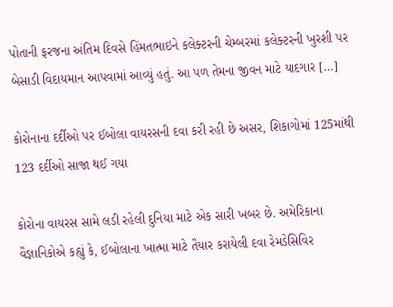પોતાની ફરજના અંતિમ દિવસે હિંમતભાઇને કલેક્ટરની ચેમ્બરમાં કલેક્ટરની ખુરશી પર બેસાડી વિદાયમાન આપવામાં આવ્યું હતું. આ પળ તેમના જીવન માટે યાદગાર […]

કોરોનાના દર્દીઓ પર ઈબોલા વાયરસની દવા કરી રહી છે અસર, શિકાગોમાં 125માંથી 123 દર્દીઓ સાજા થઈ ગયા

કોરોના વાયરસ સામે લડી રહેલી દુનિયા માટે એક સારી ખબર છે. અમેરિકાના વૈજ્ઞાનિકોએ કહ્યું કે, ઈબોલાના ખાત્મા માટે તૈયાર કરાયેલી દવા રેમડેસિવિર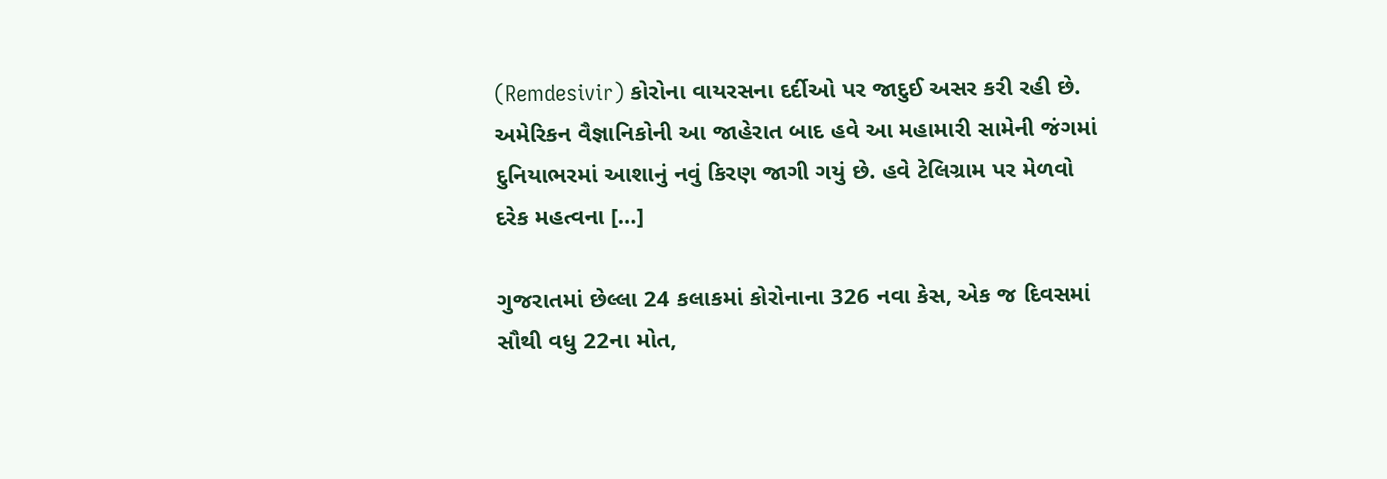(Remdesivir) કોરોના વાયરસના દર્દીઓ પર જાદુઈ અસર કરી રહી છે. અમેરિકન વૈજ્ઞાનિકોની આ જાહેરાત બાદ હવે આ મહામારી સામેની જંગમાં દુનિયાભરમાં આશાનું નવું કિરણ જાગી ગયું છે. હવે ટેલિગ્રામ પર મેળવો દરેક મહત્વના […]

ગુજરાતમાં છેલ્લા 24 કલાકમાં કોરોનાના 326 નવા કેસ, એક જ દિવસમાં સૌથી વધુ 22ના મોત,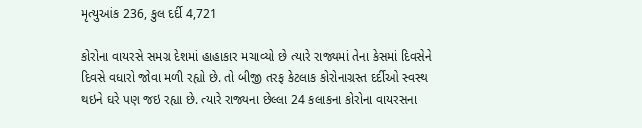મૃત્યુઆંક 236, કુલ દર્દી 4,721

કોરોના વાયરસે સમગ્ર દેશમાં હાહાકાર મચાવ્યો છે ત્યારે રાજ્યમાં તેના કેસમાં દિવસેને દિવસે વધારો જોવા મળી રહ્યો છે. તો બીજી તરફ કેટલાક કોરોનાગ્રસ્ત દર્દીઓ સ્વસ્થ થઇને ઘરે પણ જઇ રહ્યા છે. ત્યારે રાજ્યના છેલ્લા 24 કલાકના કોરોના વાયરસના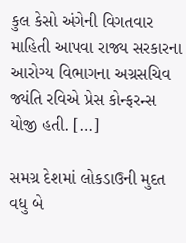કુલ કેસો અંગેની વિગતવાર માહિતી આપવા રાજ્ય સરકારના આરોગ્ય વિભાગના અગ્રસચિવ જ્યંતિ રવિએ પ્રેસ કોન્ફરન્સ યોજી હતી. […]

સમગ્ર દેશમાં લોકડાઉની મુદત વધુ બે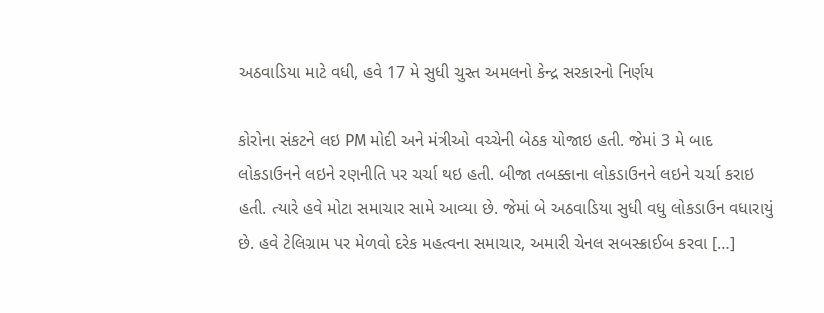અઠવાડિયા માટે વધી, હવે 17 મે સુધી ચુસ્ત અમલનો કેન્દ્ર સરકારનો નિર્ણય

કોરોના સંકટને લઇ PM મોદી અને મંત્રીઓ વચ્ચેની બેઠક યોજાઇ હતી. જેમાં 3 મે બાદ લોકડાઉનને લઇને રણનીતિ પર ચર્ચા થઇ હતી. બીજા તબક્કાના લોકડાઉનને લઇને ચર્ચા કરાઇ હતી. ત્યારે હવે મોટા સમાચાર સામે આવ્યા છે. જેમાં બે અઠવાડિયા સુધી વધુ લોકડાઉન વધારાયું છે. હવે ટેલિગ્રામ પર મેળવો દરેક મહત્વના સમાચાર, અમારી ચેનલ સબસ્ક્રાઈબ કરવા […]